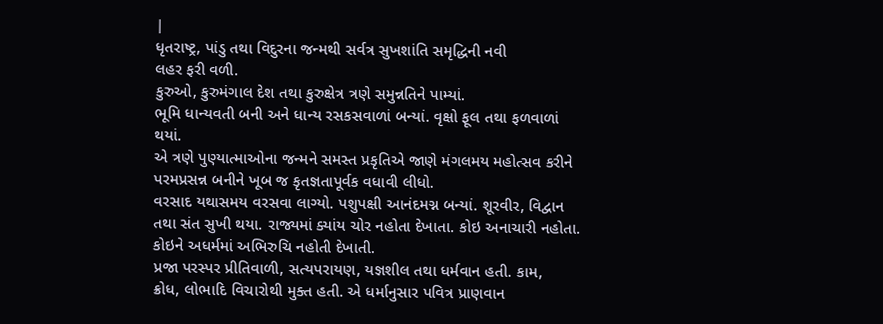|
ધૃતરાષ્ટ્ર, પાંડુ તથા વિદુરના જન્મથી સર્વત્ર સુખશાંતિ સમૃદ્ધિની નવી
લહર ફરી વળી.
કુરુઓ, કુરુમંગાલ દેશ તથા કુરુક્ષેત્ર ત્રણે સમુન્નતિને પામ્યાં.
ભૂમિ ધાન્યવતી બની અને ધાન્ય રસકસવાળાં બન્યાં. વૃક્ષો ફૂલ તથા ફળવાળાં
થયાં.
એ ત્રણે પુણ્યાત્માઓના જન્મને સમસ્ત પ્રકૃતિએ જાણે મંગલમય મહોત્સવ કરીને
પરમપ્રસન્ન બનીને ખૂબ જ કૃતજ્ઞતાપૂર્વક વધાવી લીધો.
વરસાદ યથાસમય વરસવા લાગ્યો. પશુપક્ષી આનંદમગ્ન બન્યાં. શૂરવીર, વિદ્વાન
તથા સંત સુખી થયા. રાજ્યમાં ક્યાંય ચોર નહોતા દેખાતા. કોઇ અનાચારી નહોતા.
કોઇને અધર્મમાં અભિરુચિ નહોતી દેખાતી.
પ્રજા પરસ્પર પ્રીતિવાળી, સત્યપરાયણ, યજ્ઞશીલ તથા ધર્મવાન હતી. કામ,
ક્રોધ, લોભાદિ વિચારોથી મુક્ત હતી. એ ધર્માનુસાર પવિત્ર પ્રાણવાન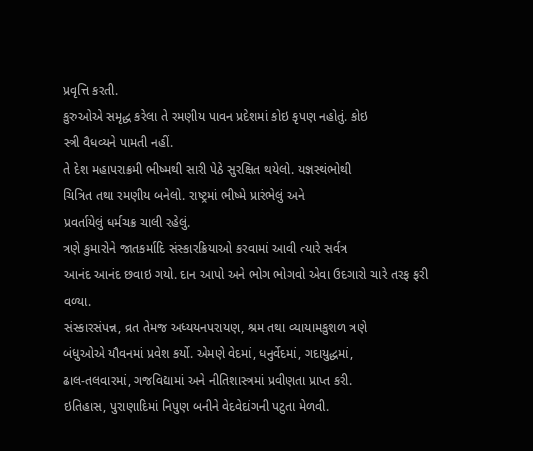પ્રવૃત્તિ કરતી.
કુરુઓએ સમૃદ્ધ કરેલા તે રમણીય પાવન પ્રદેશમાં કોઇ કૃપણ નહોતું. કોઇ
સ્ત્રી વૈધવ્યને પામતી નહીં.
તે દેશ મહાપરાક્રમી ભીષ્મથી સારી પેઠે સુરક્ષિત થયેલો. યજ્ઞસ્થંભોથી
ચિત્રિત તથા રમણીય બનેલો. રાષ્ટ્રમાં ભીષ્મે પ્રારંભેલું અને
પ્રવર્તાયેલું ધર્મચક્ર ચાલી રહેલું.
ત્રણે કુમારોને જાતકર્માદિ સંસ્કારક્રિયાઓ કરવામાં આવી ત્યારે સર્વત્ર
આનંદ આનંદ છવાઇ ગયો. દાન આપો અને ભોગ ભોગવો એવા ઉદગારો ચારે તરફ ફરી
વળ્યા.
સંસ્કારસંપન્ન, વ્રત તેમજ અધ્યયનપરાયણ, શ્રમ તથા વ્યાયામકુશળ ત્રણે
બંધુઓએ યૌવનમાં પ્રવેશ કર્યો. એમણે વેદમાં, ધનુર્વેદમાં, ગદાયુદ્ધમાં,
ઢાલ-તલવારમાં, ગજવિદ્યામાં અને નીતિશાસ્ત્રમાં પ્રવીણતા પ્રાપ્ત કરી.
ઇતિહાસ, પુરાણાદિમાં નિપુણ બનીને વેદવેદાંગની પટુતા મેળવી.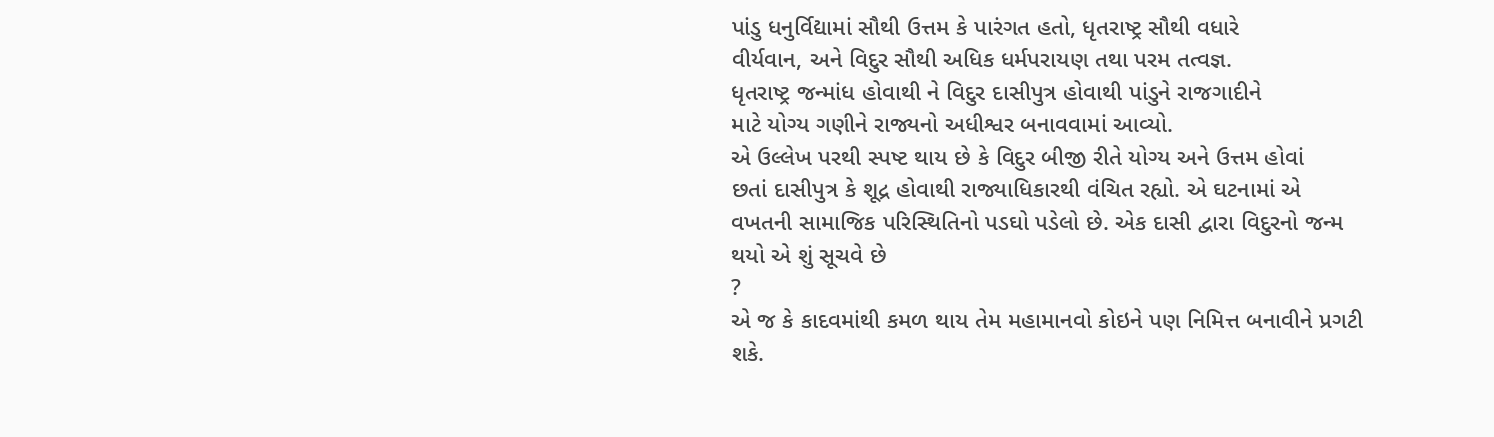પાંડુ ધનુર્વિદ્યામાં સૌથી ઉત્તમ કે પારંગત હતો, ધૃતરાષ્ટ્ર સૌથી વધારે
વીર્યવાન, અને વિદુર સૌથી અધિક ધર્મપરાયણ તથા પરમ તત્વજ્ઞ.
ધૃતરાષ્ટ્ર જન્માંધ હોવાથી ને વિદુર દાસીપુત્ર હોવાથી પાંડુને રાજગાદીને
માટે યોગ્ય ગણીને રાજ્યનો અધીશ્વર બનાવવામાં આવ્યો.
એ ઉલ્લેખ પરથી સ્પષ્ટ થાય છે કે વિદુર બીજી રીતે યોગ્ય અને ઉત્તમ હોવાં
છતાં દાસીપુત્ર કે શૂદ્ર હોવાથી રાજ્યાધિકારથી વંચિત રહ્યો. એ ઘટનામાં એ
વખતની સામાજિક પરિસ્થિતિનો પડઘો પડેલો છે. એક દાસી દ્વારા વિદુરનો જન્મ
થયો એ શું સૂચવે છે
?
એ જ કે કાદવમાંથી કમળ થાય તેમ મહામાનવો કોઇને પણ નિમિત્ત બનાવીને પ્રગટી
શકે.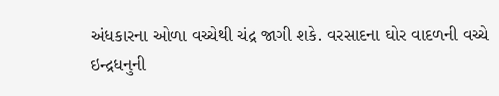અંધકારના ઓળા વચ્ચેથી ચંદ્ર જાગી શકે. વરસાદના ઘોર વાદળની વચ્ચે
ઇન્દ્રધનુની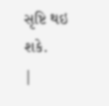સૃષ્ટિ થઇ શકે.
|